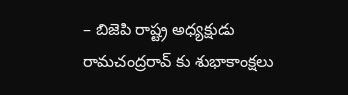– బిజెపి రాష్ట్ర అధ్యక్షుడు రామచంద్రరావ్ కు శుభాకాంక్షలు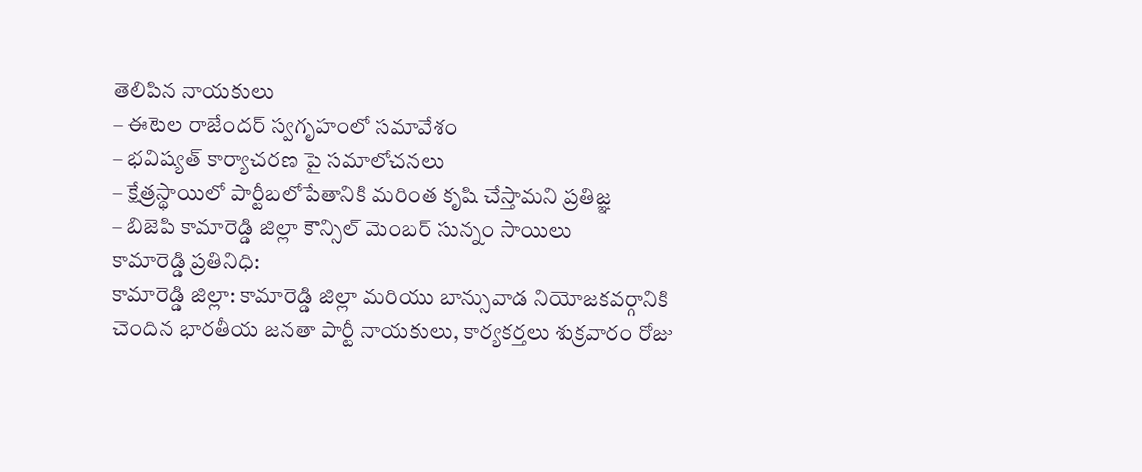తెలిపిన నాయకులు
– ఈటెల రాజేందర్ స్వగృహంలో సమావేశం
– భవిష్యత్ కార్యాచరణ పై సమాలోచనలు
– క్షేత్రస్థాయిలో పార్టీబలోపేతానికి మరింత కృషి చేస్తామని ప్రతిజ్ఞ
– బిజెపి కామారెడ్డి జిల్లా కౌన్సిల్ మెంబర్ సున్నం సాయిలు
కామారెడ్డి ప్రతినిధి:
కామారెడ్డి జిల్లా: కామారెడ్డి జిల్లా మరియు బాన్సువాడ నియోజకవర్గానికి చెందిన భారతీయ జనతా పార్టీ నాయకులు, కార్యకర్తలు శుక్రవారం రోజు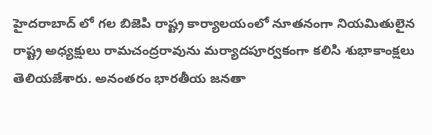హైదరాబాద్ లో గల బిజెపి రాష్ట్ర కార్యాలయంలో నూతనంగా నియమితులైన రాష్ట్ర అధ్యక్షులు రామచంద్రరావును మర్యాదపూర్వకంగా కలిసి శుభాకాంక్షలు తెలియజేశారు. అనంతరం భారతీయ జనతా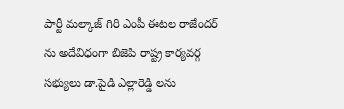పార్టీ మల్కాజ్ గిరి ఎంపీ ఈటల రాజేందర్ ను అదేవిధంగా బిజెపి రాష్ట్ర కార్యవర్గ సభ్యులు డా.పైడి ఎల్లారెడ్డి లను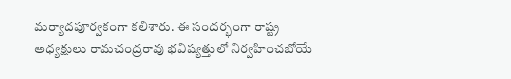మర్యాదపూర్వకంగా కలిశారు. ఈ సందర్భంగా రాష్ట్ర అధ్యక్షులు రామచంద్రరావు భవిష్యత్తులో నిర్వహించబోయే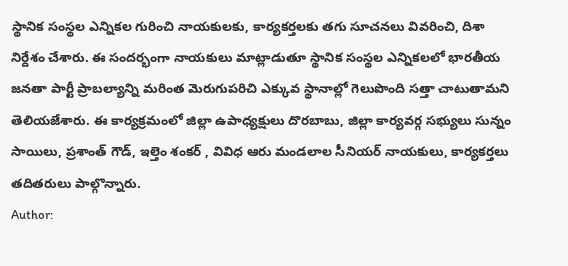స్థానిక సంస్థల ఎన్నికల గురించి నాయకులకు, కార్యకర్తలకు తగు సూచనలు వివరించి, దిశా నిర్దేశం చేశారు. ఈ సందర్భంగా నాయకులు మాట్లాడుతూ స్థానిక సంస్థల ఎన్నికలలో భారతీయ జనతా పార్టీ ప్రాబల్యాన్ని మరింత మెరుగుపరిచి ఎక్కువ స్థానాల్లో గెలుపొంది సత్తా చాటుతామని తెలియజేశారు. ఈ కార్యక్రమంలో జిల్లా ఉపాధ్యక్షులు దొరబాబు, జిల్లా కార్యవర్గ సభ్యులు సున్నం సాయిలు, ప్రశాంత్ గౌడ్, ఇల్తెం శంకర్ , వివిధ ఆరు మండలాల సీనియర్ నాయకులు, కార్యకర్తలు తదితరులు పాల్గొన్నారు.
Author: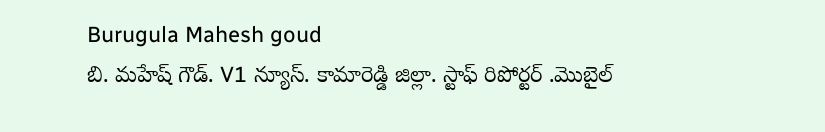Burugula Mahesh goud
బి. మహేష్ గౌడ్. V1 న్యూస్. కామారెడ్డి జిల్లా. స్టాఫ్ రిపోర్టర్ .మొబైల్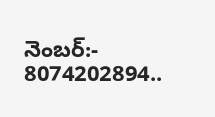నెంబర్:- 8074202894..